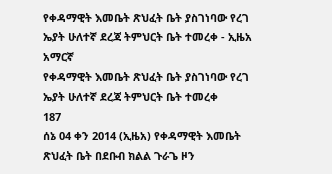የቀዳማዊት እመቤት ጽህፈት ቤት ያስገነባው የረገ ኤያት ሁለተኛ ደረጃ ትምህርት ቤት ተመረቀ - ኢዜአ አማርኛ
የቀዳማዊት እመቤት ጽህፈት ቤት ያስገነባው የረገ ኤያት ሁለተኛ ደረጃ ትምህርት ቤት ተመረቀ
187
ሰኔ 04 ቀን 2014 (ኢዜአ) የቀዳማዊት እመቤት ጽህፈት ቤት በደቡብ ክልል ጉራጌ ዞን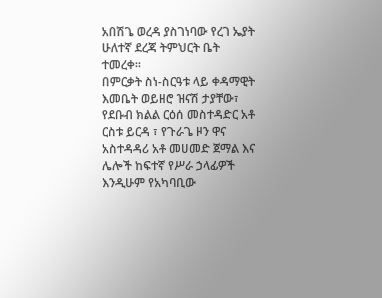አበሽጌ ወረዳ ያስገነባው የረገ ኤያት ሁለተኛ ደረጃ ትምህርት ቤት ተመረቀ።
በምርቃት ስነ-ስርዓቱ ላይ ቀዳማዊት እመቤት ወይዘሮ ዝናሽ ታያቸው፣ የደቡብ ክልል ርዕሰ መስተዳድር አቶ ርስቱ ይርዳ ፣ የጉራጌ ዞን ዋና አስተዳዳሪ አቶ መሀመድ ጀማል እና ሌሎች ከፍተኛ የሥራ ኃላፊዎች እንዲሁም የአካባቢው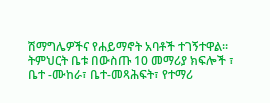ሽማግሌዎችና የሐይማኖት አባቶች ተገኝተዋል።
ትምህርት ቤቱ በውስጡ 10 መማሪያ ክፍሎች ፣ ቤተ -ሙከራ፣ ቤተ-መጻሕፍት፣ የተማሪ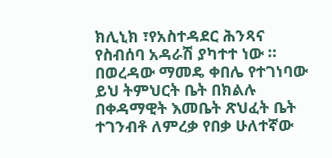ክሊኒክ ፣የአስተዳደር ሕንጻና የስብሰባ አዳራሽ ያካተተ ነው ።
በወረዳው ማመዴ ቀበሌ የተገነባው ይህ ትምህርት ቤት በክልሉ በቀዳማዊት እመቤት ጽህፈት ቤት ተገንብቶ ለምረቃ የበቃ ሁለተኛው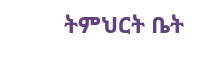ትምህርት ቤት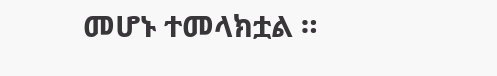መሆኑ ተመላክቷል ።